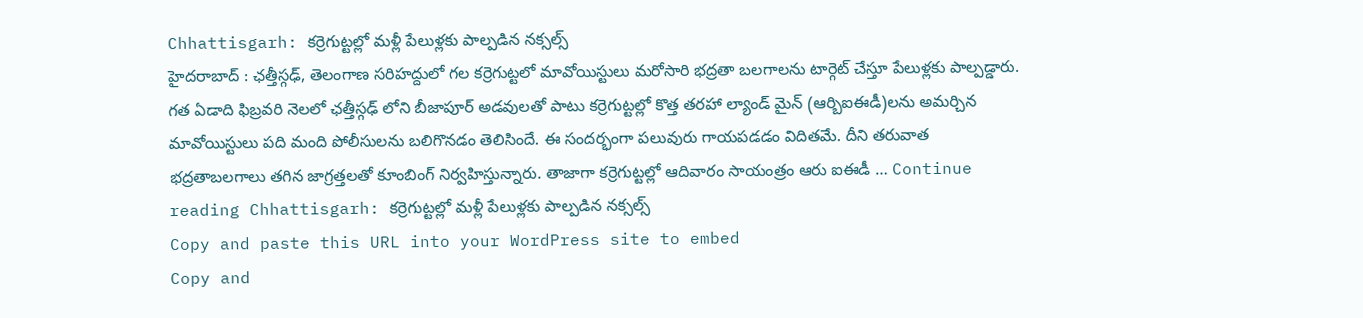Chhattisgarh: కర్రెగుట్టల్లో మళ్లీ పేలుళ్లకు పాల్పడిన నక్సల్స్
హైదరాబాద్ : ఛత్తీస్గఢ్, తెలంగాణ సరిహద్దులో గల కర్రెగుట్టలో మావోయిస్టులు మరోసారి భద్రతా బలగాలను టార్గెట్ చేస్తూ పేలుళ్లకు పాల్పడ్డారు. గత ఏడాది ఫిబ్రవరి నెలలో ఛత్తీస్గఢ్ లోని బీజాపూర్ అడవులతో పాటు కర్రెగుట్టల్లో కొత్త తరహా ల్యాండ్ మైన్ (ఆర్బిఐఈడీ)లను అమర్చిన మావోయిస్టులు పది మంది పోలీసులను బలిగొనడం తెలిసిందే. ఈ సందర్భంగా పలువురు గాయపడడం విదితమే. దీని తరువాత భద్రతాబలగాలు తగిన జాగ్రత్తలతో కూంబింగ్ నిర్వహిస్తున్నారు. తాజాగా కర్రెగుట్టల్లో ఆదివారం సాయంత్రం ఆరు ఐఈడీ … Continue reading Chhattisgarh: కర్రెగుట్టల్లో మళ్లీ పేలుళ్లకు పాల్పడిన నక్సల్స్
Copy and paste this URL into your WordPress site to embed
Copy and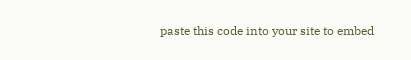paste this code into your site to embed